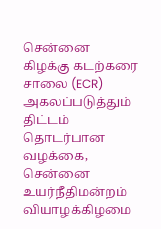சென்னை கிழக்கு கடற்கரை சாலை (ECR) அகலப்படுத்தும் திட்டம் தொடர்பான வழக்கை, சென்னை உயர்நீதிமன்றம் வியாழக்கிழமை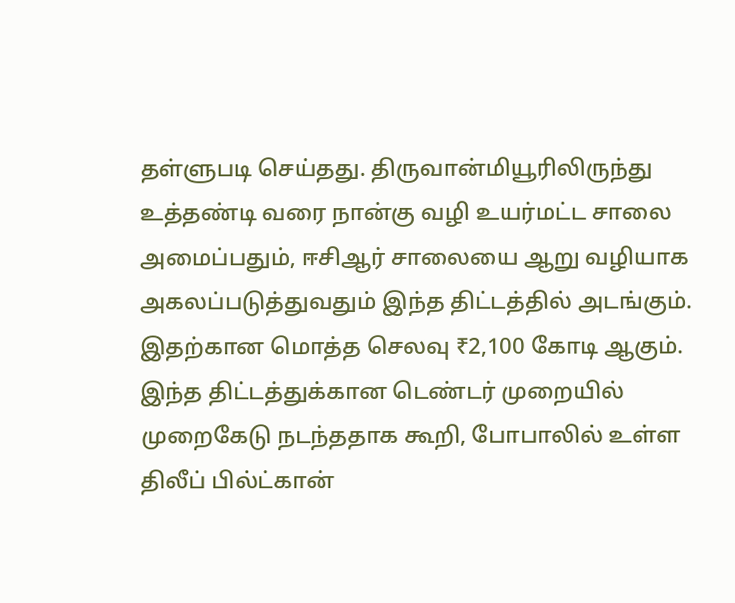தள்ளுபடி செய்தது. திருவான்மியூரிலிருந்து உத்தண்டி வரை நான்கு வழி உயர்மட்ட சாலை அமைப்பதும், ஈசிஆர் சாலையை ஆறு வழியாக அகலப்படுத்துவதும் இந்த திட்டத்தில் அடங்கும். இதற்கான மொத்த செலவு ₹2,100 கோடி ஆகும். இந்த திட்டத்துக்கான டெண்டர் முறையில் முறைகேடு நடந்ததாக கூறி, போபாலில் உள்ள திலீப் பில்ட்கான்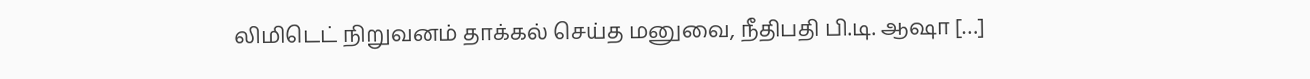லிமிடெட் நிறுவனம் தாக்கல் செய்த மனுவை, நீதிபதி பி.டி. ஆஷா […]